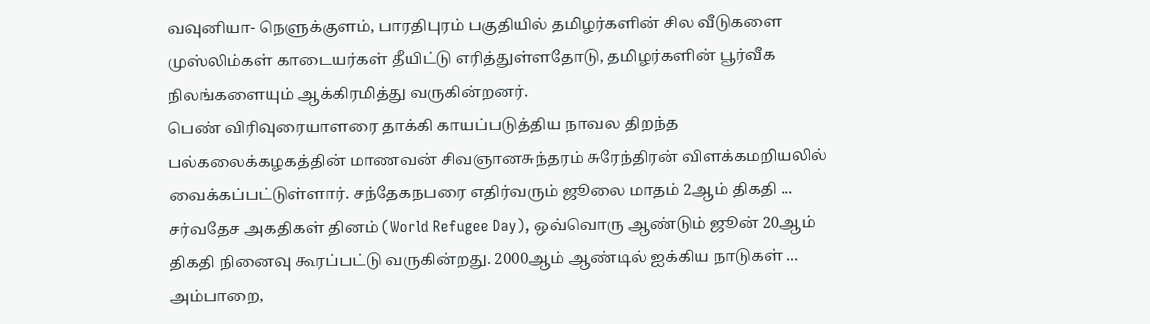வவுனியா- நெளுக்குளம், பாரதிபுரம் பகுதியில் தமிழர்களின் சில வீடுகளை முஸ்லிம்கள் காடையர்கள் தீயிட்டு எரித்துள்ளதோடு, தமிழர்களின் பூர்வீக நிலங்களையும் ஆக்கிரமித்து வருகின்றனர்.
பெண் விரிவுரையாளரை தாக்கி காயப்படுத்திய நாவல திறந்த பல்கலைக்கழகத்தின் மாணவன் சிவஞானசுந்தரம் சுரேந்திரன் விளக்கமறியலில் வைக்கப்பட்டுள்ளார். சந்தேகநபரை எதிர்வரும் ஜூலை மாதம் 2ஆம் திகதி ...
சர்வதேச அகதிகள் தினம் (World Refugee Day), ஒவ்வொரு ஆண்டும் ஜூன் 20ஆம் திகதி நினைவு கூரப்பட்டு வருகின்றது. 2000ஆம் ஆண்டில் ஐக்கிய நாடுகள் ...
அம்பாறை,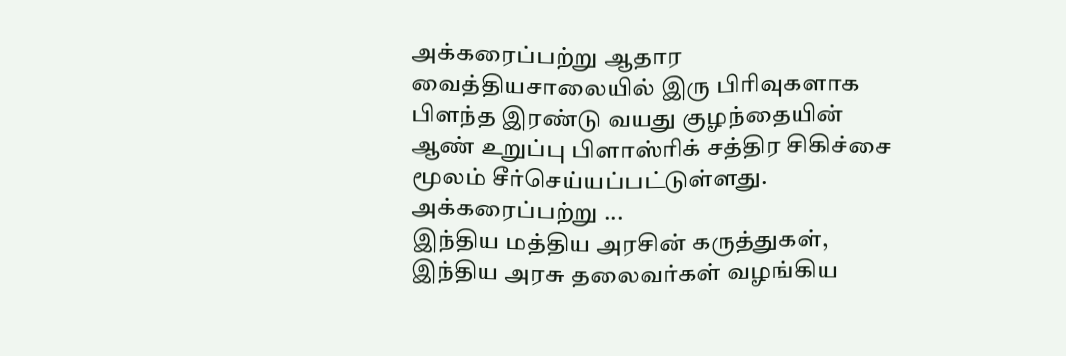அக்கரைப்பற்று ஆதார வைத்தியசாலையில் இரு பிரிவுகளாக பிளந்த இரண்டு வயது குழந்தையின் ஆண் உறுப்பு பிளாஸ்ரிக் சத்திர சிகிச்சை மூலம் சீர்செய்யப்பட்டுள்ளது. அக்கரைப்பற்று ...
இந்திய மத்திய அரசின் கருத்துகள், இந்திய அரசு தலைவர்கள் வழங்கிய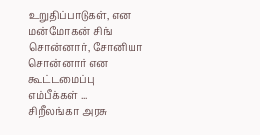உறுதிப்பாடுகள், என மன்மோகன் சிங் சொன்னார், சோனியா சொன்னார் என கூட்டமைப்பு எம்பீக்கள் ...
சிறீலங்கா அரசு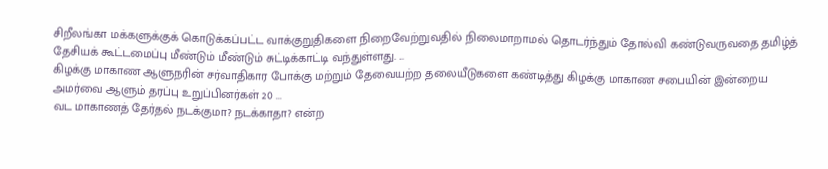சிறீலங்கா மக்களுக்குக் கொடுக்கப்பட்ட வாக்குறுதிகளை நிறைவேற்றுவதில் நிலைமாறாமல் தொடர்ந்தும் தோல்வி கண்டுவருவதை தமிழ்த் தேசியக் கூட்டமைப்பு மீண்டும் மீண்டும் சுட்டிக்காட்டி வந்துள்ளது. ...
கிழக்கு மாகாண ஆளுநரின் சர்வாதிகார போக்கு மற்றும் தேவையற்ற தலையீடுகளை கண்டித்து கிழக்கு மாகாண சபையின் இன்றைய அமர்வை ஆளும் தரப்பு உறுப்பினர்கள் 20 ...
வட மாகாணத் தேர்தல் நடக்குமா? நடக்காதா? என்ற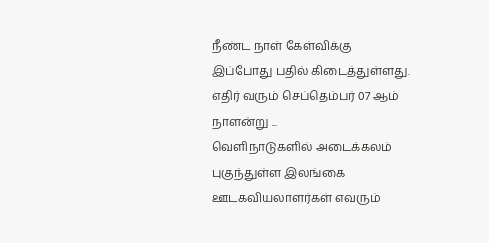நீண்ட நாள் கேள்விக்கு இப்போது பதில் கிடைத்துள்ளது. எதிர் வரும் செப்தெம்பர் 07 ஆம் நாளன்று ...
வெளிநாடுகளில் அடைக்கலம் புகுந்துள்ள இலங்கை ஊடகவியலாளர்கள் எவரும்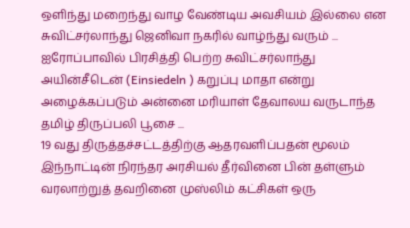ஒளிந்து மறைந்து வாழ வேண்டிய அவசியம் இல்லை என சுவிட்சர்லாந்து ஜெனிவா நகரில் வாழ்ந்து வரும் ...
ஐரோப்பாவில் பிரசித்தி பெற்ற சுவிட்சர்லாந்து அயின்சீடென் (Einsiedeln ) கறுப்பு மாதா என்று அழைக்கப்படும் அன்னை மரியாள் தேவாலய வருடாந்த தமிழ் திருப்பலி பூசை ...
19 வது திருத்தச்சட்டத்திற்கு ஆதரவளிப்பதன் மூலம் இந்நாட்டின் நிரந்தர அரசியல் தீர்வினை பின் தள்ளும் வரலாற்றுத் தவறினை முஸ்லிம் கட்சிகள் ஒரு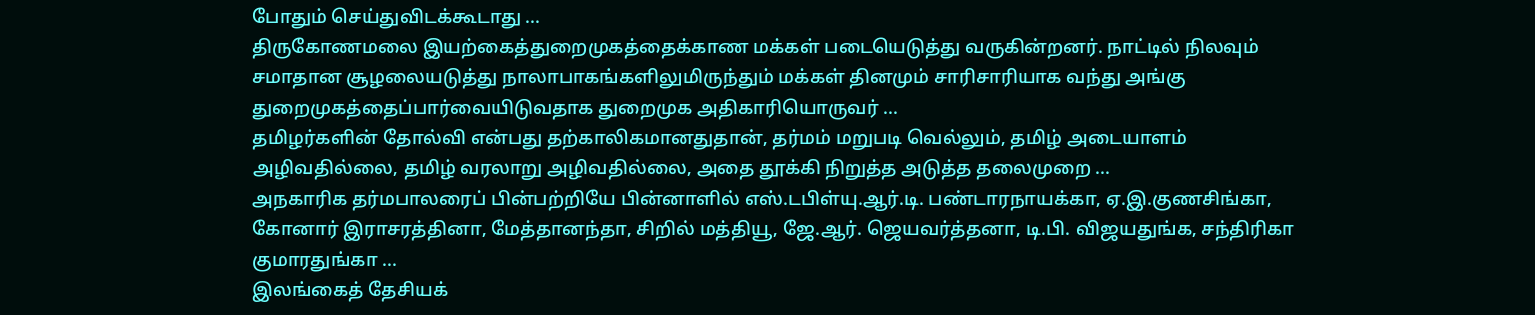போதும் செய்துவிடக்கூடாது ...
திருகோணமலை இயற்கைத்துறைமுகத்தைக்காண மக்கள் படையெடுத்து வருகின்றனர். நாட்டில் நிலவும் சமாதான சூழலையடுத்து நாலாபாகங்களிலுமிருந்தும் மக்கள் தினமும் சாரிசாரியாக வந்து அங்கு துறைமுகத்தைப்பார்வையிடுவதாக துறைமுக அதிகாரியொருவர் ...
தமிழர்களின் தோல்வி என்பது தற்காலிகமானதுதான், தர்மம் மறுபடி வெல்லும், தமிழ் அடையாளம் அழிவதில்லை, தமிழ் வரலாறு அழிவதில்லை, அதை தூக்கி நிறுத்த அடுத்த தலைமுறை ...
அநகாரிக தர்மபாலரைப் பின்பற்றியே பின்னாளில் எஸ்.டபிள்யு.ஆர்.டி. பண்டாரநாயக்கா, ஏ.இ.குணசிங்கா, கோனார் இராசரத்தினா, மேத்தானந்தா, சிறில் மத்தியூ, ஜே.ஆர். ஜெயவர்த்தனா, டி.பி. விஜயதுங்க, சந்திரிகா குமாரதுங்கா ...
இலங்கைத் தேசியக்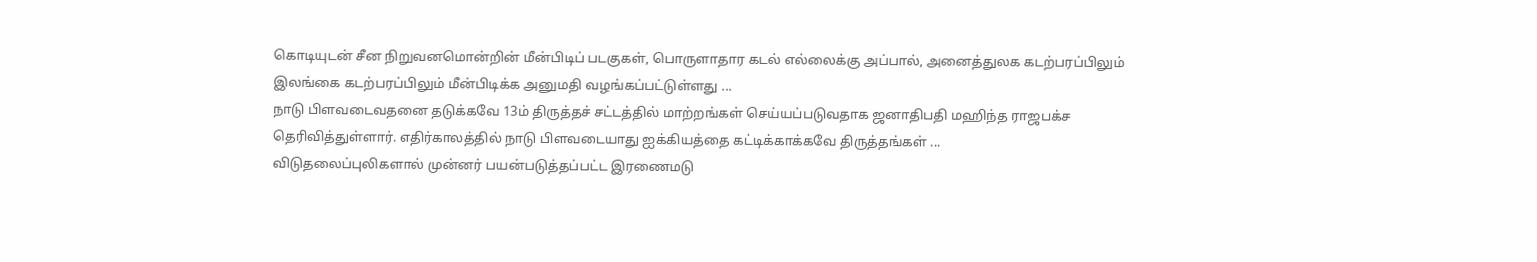கொடியுடன் சீன நிறுவனமொன்றின் மீன்பிடிப் படகுகள், பொருளாதார கடல் எல்லைக்கு அப்பால், அனைத்துலக கடற்பரப்பிலும் இலங்கை கடற்பரப்பிலும் மீன்பிடிக்க அனுமதி வழங்கப்பட்டுள்ளது ...
நாடு பிளவடைவதனை தடுக்கவே 13ம் திருத்தச் சட்டத்தில் மாற்றங்கள் செய்யப்படுவதாக ஜனாதிபதி மஹிந்த ராஜபக்ச தெரிவித்துள்ளார். எதிர்காலத்தில் நாடு பிளவடையாது ஐக்கியத்தை கட்டிக்காக்கவே திருத்தங்கள் ...
விடுதலைப்புலிகளால் முன்னர் பயன்படுத்தப்பட்ட இரணைமடு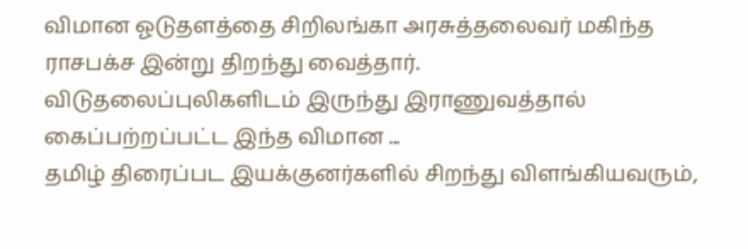விமான ஓடுதளத்தை சிறிலங்கா அரசுத்தலைவர் மகிந்த ராசபக்ச இன்று திறந்து வைத்தார்.
விடுதலைப்புலிகளிடம் இருந்து இராணுவத்தால் கைப்பற்றப்பட்ட இந்த விமான ...
தமிழ் திரைப்பட இயக்குனர்களில் சிறந்து விளங்கியவரும்,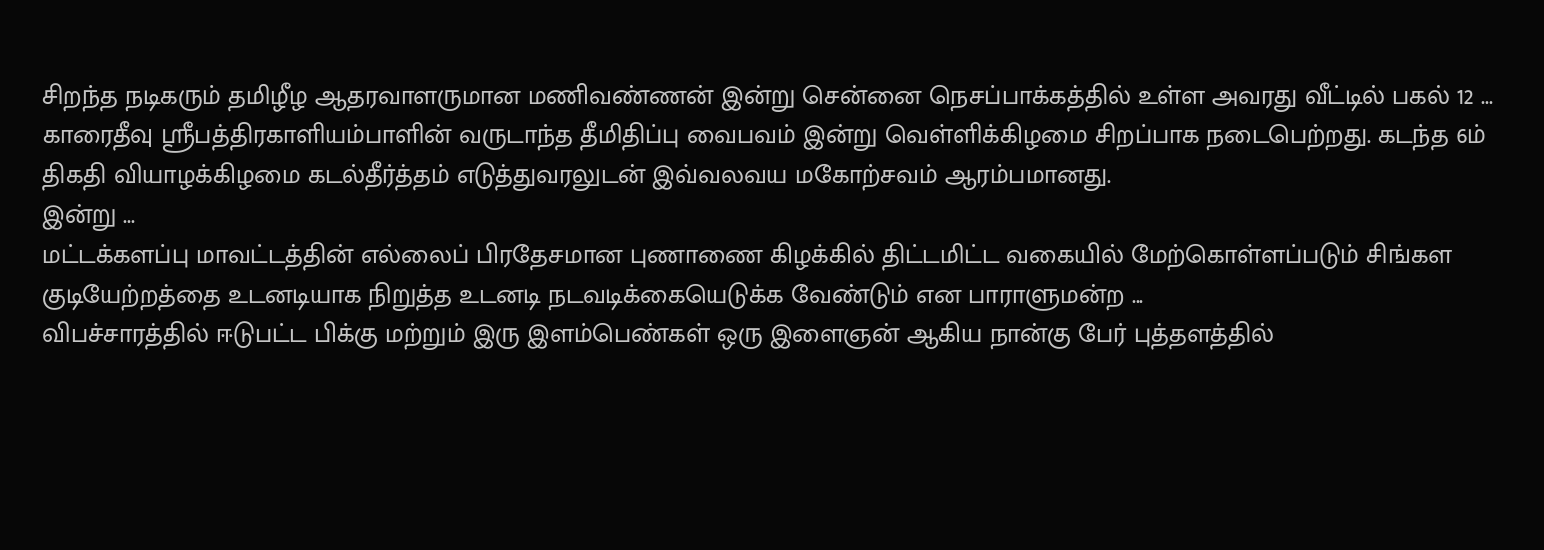சிறந்த நடிகரும் தமிழீழ ஆதரவாளருமான மணிவண்ணன் இன்று சென்னை நெசப்பாக்கத்தில் உள்ள அவரது வீட்டில் பகல் 12 ...
காரைதீவு ஸ்ரீபத்திரகாளியம்பாளின் வருடாந்த தீமிதிப்பு வைபவம் இன்று வெள்ளிக்கிழமை சிறப்பாக நடைபெற்றது. கடந்த 6ம் திகதி வியாழக்கிழமை கடல்தீர்த்தம் எடுத்துவரலுடன் இவ்வலவய மகோற்சவம் ஆரம்பமானது.
இன்று ...
மட்டக்களப்பு மாவட்டத்தின் எல்லைப் பிரதேசமான புணாணை கிழக்கில் திட்டமிட்ட வகையில் மேற்கொள்ளப்படும் சிங்கள குடியேற்றத்தை உடனடியாக நிறுத்த உடனடி நடவடிக்கையெடுக்க வேண்டும் என பாராளுமன்ற ...
விபச்சாரத்தில் ஈடுபட்ட பிக்கு மற்றும் இரு இளம்பெண்கள் ஒரு இளைஞன் ஆகிய நான்கு பேர் புத்தளத்தில்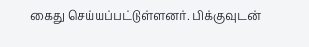கைது செய்யப்பட்டுள்ளனர். பிக்குவுடன்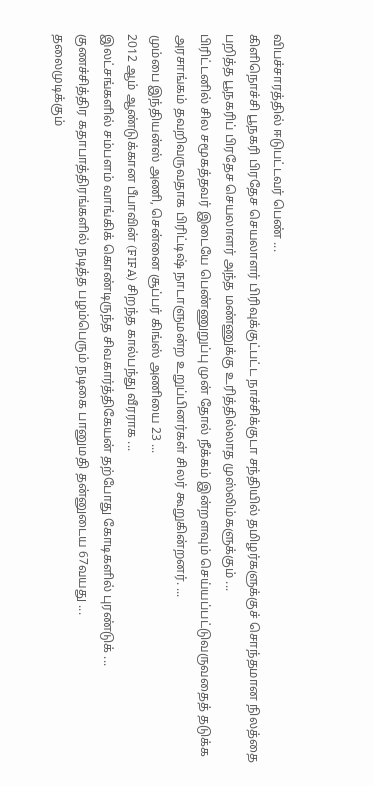விபச்சாரத்தில் ஈடுபட்டவர் பெண் ...
கிளிநொச்சி பூநகரி பிரதேச செயலாளர் பிரிவுக்குட்பட்ட நாச்சிக்குடா சந்தியில் தமிழர்களுக்குச் சொந்தமான நிலத்தை பறித்த பூநகரிப் பிரதேச செயலாளர் அந்த மண்ணுக்கு உரித்தில்லாத முஸ்லிம்களுக்கும் ...
பிரிட்டனில் சில சமூகத்தவர் இடையே பெண்ணுறுப்பு முன் தோல் நீக்கம் இன்றளவும் செய்யப்பட்டுவருவதைத் தடுக்க அரசாங்கம் தவறிவருவதாக பிரிட்டிஷ் நாடாளுமன்ற உறுப்பினர்கள் சிலர் கூறுகின்றனர். ...
மும்பை இந்தியன்ஸ் அணி, சென்னை சூப்பர் கிங்ஸ் அணியை 23 ...
2012 ஆம் ஆண்டுக்கான பீபாவின் (FIFA) சிறந்த கால்பந்து வீரராக ...
இலட்சங்களில் சம்பளம் வாங்கிக் கொண்டிருந்த சிவகார்த்திகேயன் தற்போது கோடிகளில் புரண்டுக் ...
குணச்சித்திர கதாபாத்திரங்களில் நடித்த பழம்பெரும் நடிகை பானுமதி தன்னுடைய 67வயது ...
தலைமுடிக்கும்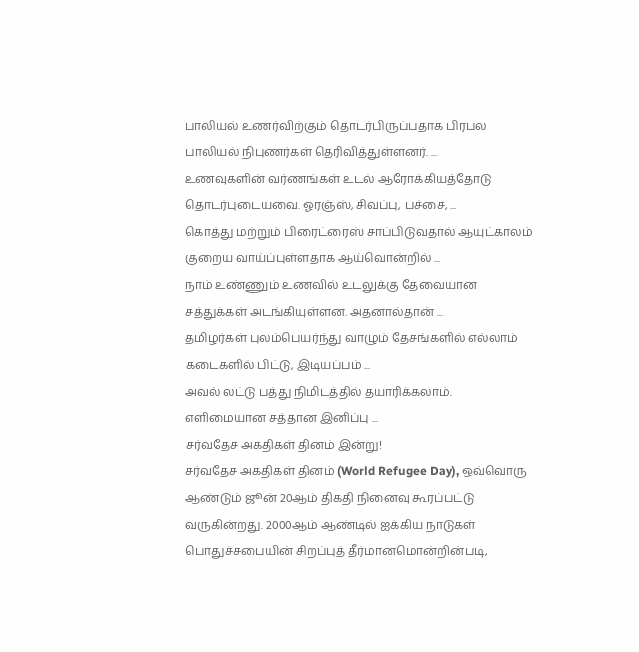பாலியல் உணர்விற்கும் தொடர்பிருப்பதாக பிரபல பாலியல் நிபுணர்கள் தெரிவித்துள்ளனர். ...
உணவுகளின் வர்ணங்கள் உடல் ஆரோக்கியத்தோடு தொடர்புடையவை. ஓரஞ்ஸ், சிவப்பு, பச்சை, ...
கொத்து மற்றும் பிரைட்ரைஸ் சாப்பிடுவதால் ஆயுட்காலம் குறைய வாய்ப்புள்ளதாக ஆய்வொன்றில் ...
நாம் உண்ணும் உணவில் உடலுக்கு தேவையான சத்துக்கள் அடங்கியுள்ளன. அதனால்தான் ...
தமிழர்கள் புலம்பெயர்ந்து வாழும் தேசங்களில் எல்லாம் கடைகளில் பிட்டு, இடியப்பம் ...
அவல் லட்டு பத்து நிமிடத்தில் தயாரிக்கலாம். எளிமையான சத்தான இனிப்பு ...
சர்வதேச அகதிகள் தினம் இன்று!
சர்வதேச அகதிகள் தினம் (World Refugee Day), ஒவ்வொரு ஆண்டும் ஜூன் 20ஆம் திகதி நினைவு கூரப்பட்டு வருகின்றது. 2000ஆம் ஆண்டில் ஐக்கிய நாடுகள் பொதுச்சபையின் சிறப்புத் தீர்மானமொன்றின்படி,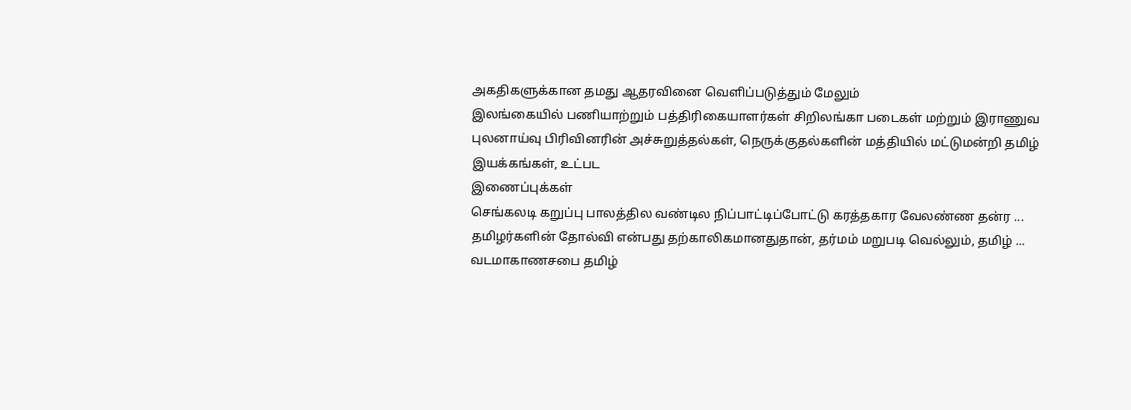அகதிகளுக்கான தமது ஆதரவினை வெளிப்படுத்தும் மேலும்
இலங்கையில் பணியாற்றும் பத்திரிகையாளர்கள் சிறிலங்கா படைகள் மற்றும் இராணுவ புலனாய்வு பிரிவினரின் அச்சுறுத்தல்கள், நெருக்குதல்களின் மத்தியில் மட்டுமன்றி தமிழ் இயக்கங்கள், உட்பட
இணைப்புக்கள்
செங்கலடி கறுப்பு பாலத்தில வண்டில நிப்பாட்டிப்போட்டு கரத்தகார வேலண்ண தன்ர ...
தமிழர்களின் தோல்வி என்பது தற்காலிகமானதுதான், தர்மம் மறுபடி வெல்லும், தமிழ் ...
வடமாகாணசபை தமிழ்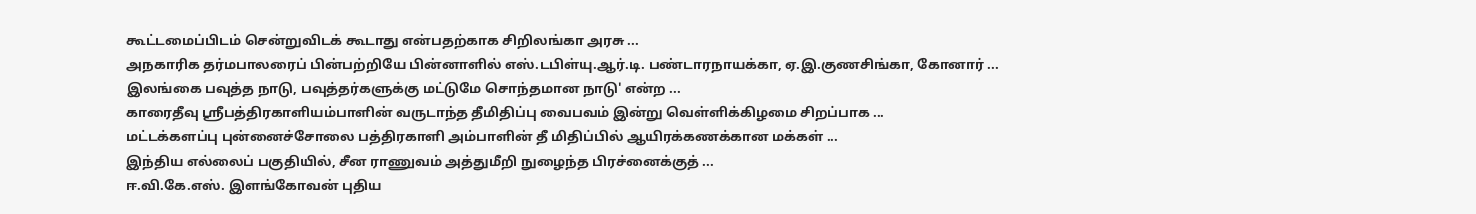கூட்டமைப்பிடம் சென்றுவிடக் கூடாது என்பதற்காக சிறிலங்கா அரசு ...
அநகாரிக தர்மபாலரைப் பின்பற்றியே பின்னாளில் எஸ்.டபிள்யு.ஆர்.டி. பண்டாரநாயக்கா, ஏ.இ.குணசிங்கா, கோனார் ...
இலங்கை பவுத்த நாடு, பவுத்தர்களுக்கு மட்டுமே சொந்தமான நாடு' என்ற ...
காரைதீவு ஸ்ரீபத்திரகாளியம்பாளின் வருடாந்த தீமிதிப்பு வைபவம் இன்று வெள்ளிக்கிழமை சிறப்பாக ...
மட்டக்களப்பு புன்னைச்சோலை பத்திரகாளி அம்பாளின் தீ மிதிப்பில் ஆயிரக்கணக்கான மக்கள் ...
இந்திய எல்லைப் பகுதியில், சீன ராணுவம் அத்துமீறி நுழைந்த பிரச்னைக்குத் ...
ஈ.வி.கே.எஸ். இளங்கோவன் புதிய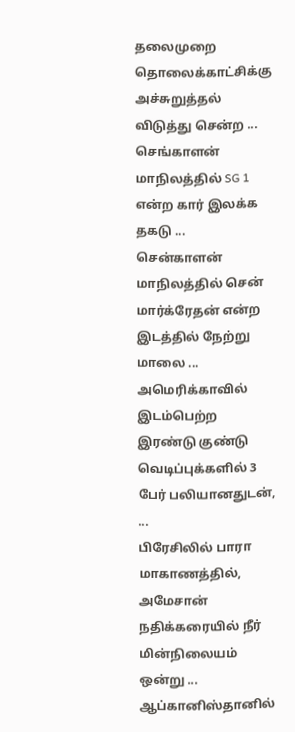தலைமுறை தொலைக்காட்சிக்கு அச்சுறுத்தல் விடுத்து சென்ற ...
செங்காளன் மாநிலத்தில் SG 1 என்ற கார் இலக்க தகடு ...
சென்காளன் மாநிலத்தில் சென் மார்க்ரேதன் என்ற இடத்தில் நேற்று மாலை ...
அமெரிக்காவில் இடம்பெற்ற இரண்டு குண்டு வெடிப்புக்களில் 3 பேர் பலியானதுடன், ...
பிரேசிலில் பாரா மாகாணத்தில், அமேசான் நதிக்கரையில் நீர் மின்நிலையம் ஒன்று ...
ஆப்கானிஸ்தானில்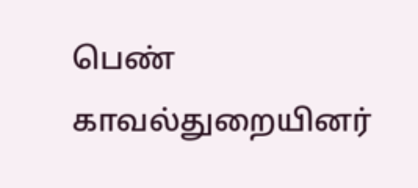பெண் காவல்துறையினர்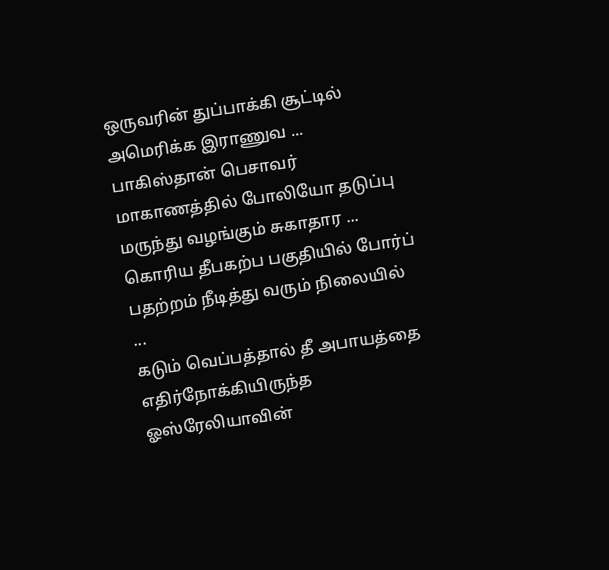ஒருவரின் துப்பாக்கி சூட்டில் அமெரிக்க இராணுவ ...
பாகிஸ்தான் பெசாவர் மாகாணத்தில் போலியோ தடுப்பு மருந்து வழங்கும் சுகாதார ...
கொரிய தீபகற்ப பகுதியில் போர்ப் பதற்றம் நீடித்து வரும் நிலையில் ...
கடும் வெப்பத்தால் தீ அபாயத்தை எதிர்நோக்கியிருந்த ஓஸ்ரேலியாவின்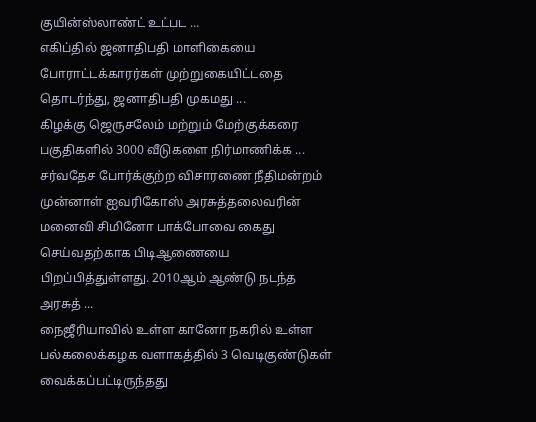குயின்ஸ்லாண்ட் உட்பட ...
எகிப்தில் ஜனாதிபதி மாளிகையை போராட்டக்காரர்கள் முற்றுகையிட்டதை தொடர்ந்து, ஜனாதிபதி முகமது ...
கிழக்கு ஜெருசலேம் மற்றும் மேற்குக்கரை பகுதிகளில் 3000 வீடுகளை நிர்மாணிக்க ...
சர்வதேச போர்க்குற்ற விசாரணை நீதிமன்றம் முன்னாள் ஐவரிகோஸ் அரசுத்தலைவரின் மனைவி சிமினோ பாக்போவை கைது செய்வதற்காக பிடிஆணையை பிறப்பித்துள்ளது. 2010ஆம் ஆண்டு நடந்த அரசுத் ...
நைஜீரியாவில் உள்ள கானோ நகரில் உள்ள பல்கலைக்கழக வளாகத்தில் 3 வெடிகுண்டுகள் வைக்கப்பட்டிருந்தது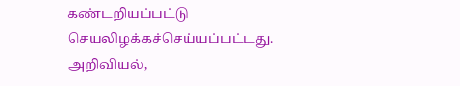கண்டறியப்பட்டு செயலிழக்கச்செய்யப்பட்டது.
அறிவியல்,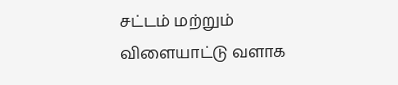சட்டம் மற்றும் விளையாட்டு வளாக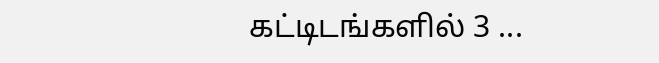கட்டிடங்களில் 3 ...